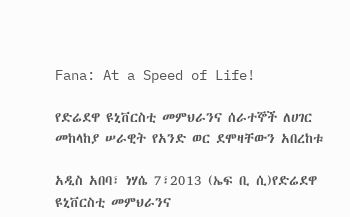Fana: At a Speed of Life!

የድሬደዋ ዩኒቨርስቲ መምህራንና ሰራተኞች ለሀገር መከላከያ ሠራዊት የአንድ ወር ደሞዛቸውን አበረከቱ

አዲስ አበባ፣ ነሃሴ 7፣2013 (ኤፍ ቢ ሲ)የድሬደዋ ዩኒቨርስቲ መምህራንና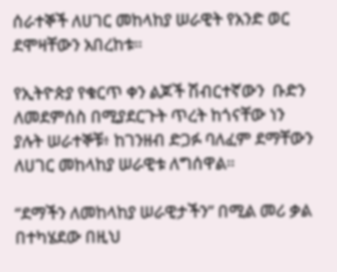ሰራተኞች ለሀገር መከላከያ ሠራዊት የአንድ ወር ደሞዛቸውን አበረከቱ።

የኢትዮጵያ የቁርጥ ቀን ልጆች ሽብርተኛውን  ቡድን ለመደምሰስ በሚያደርጉት ጥረት ከጎናቸው ነን ያሉት ሠራተኞቹ፥ ከገንዘብ ድጋፉ ባለፈም ደማቸውን ለሀገር መከላከያ ሠራዊቱ ለግሰዋል።

“ደማችን ለመከላከያ ሠራዊታችን” በሚል መሪ ቃል በተካሄደው በዚህ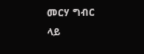መርሃ ግብር ላይ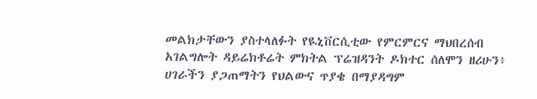መልክታቸውን ያስተላለፉት የዪኒቨርሲቲው የምርምርና ማህበረሰብ አገልግሎት ዳይሬክቶሬት ምክትል ፕሬዝዳንት ዶክተር ሰለሞን ዘሪሁን፥ ሀገራችን ያጋጠማትን የህልውና ጥያቄ በማያዳግም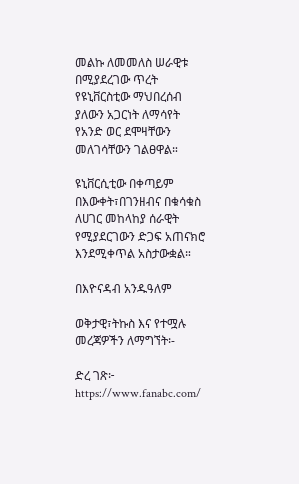መልኩ ለመመለስ ሠራዊቱ በሚያደረገው ጥረት የዩኒቨርስቲው ማህበረሰብ ያለውን አጋርነት ለማሳየት የአንድ ወር ደሞዛቸውን መለገሳቸውን ገልፀዋል።

ዩኒቨርሲቲው በቀጣይም በእውቀት፣በገንዘብና በቁሳቁስ ለሀገር መከላከያ ሰራዊት የሚያደርገውን ድጋፍ አጠናክሮ እንደሚቀጥል አስታውቋል።

በእዮናዳብ አንዱዓለም

ወቅታዊ፣ትኩስ እና የተሟሉ መረጃዎችን ለማግኘት፡-

ድረ ገጽ፦ https://www.fanabc.com/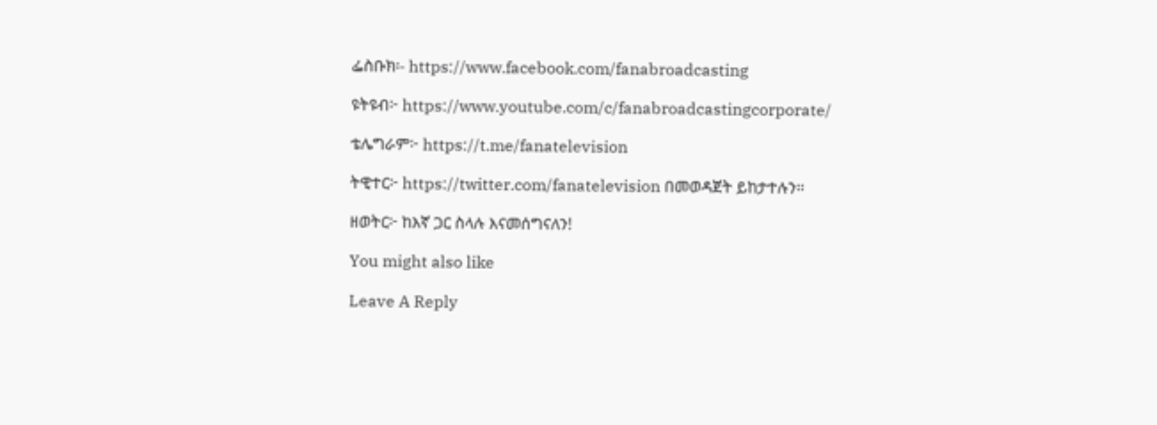ፌስቡክ፡- https://www.facebook.com/fanabroadcasting

ዩትዩብ፦ https://www.youtube.com/c/fanabroadcastingcorporate/

ቴሌግራም፦ https://t.me/fanatelevision

ትዊተር፦ https://twitter.com/fanatelevision በመወዳጀት ይከታተሉን፡፡

ዘወትር፦ ከእኛ ጋር ስላሉ እናመሰግናለን!

You might also like

Leave A Reply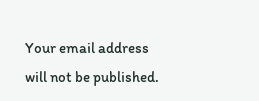Your email address will not be published.